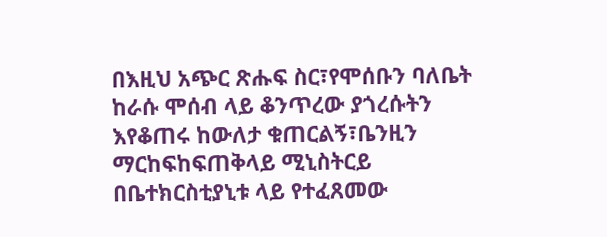በእዚህ አጭር ጽሑፍ ስር፣የሞሰቡን ባለቤት ከራሱ ሞሰብ ላይ ቆንጥረው ያጎረሱትን እየቆጠሩ ከውለታ ቁጠርልኝ፣ቤንዚን ማርከፍከፍጠቅላይ ሚኒስትርይ በቤተክርስቲያኒቱ ላይ የተፈጸመው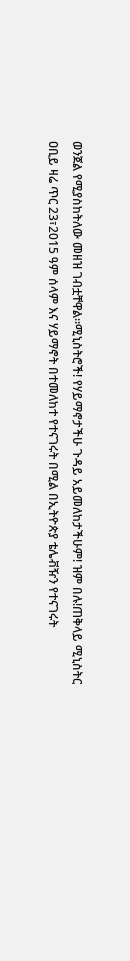ወንጀል የሚያስከትለው መዘዝ ገብቷቸዋል።ሚኒስትሮች! የሃይማኖታችሁ ጉዳይ አይመለከታችሁም! ዝም በሉ!ጠቅላይ ሚኒስትር ዐቢይ ዛሬ ጥር 23፣2015 ዓም ሰላም እና ሃይማኖት በተመለከተ የተናገሩት በሚል በኢትዮጵያ ቴሌቭዥን የተናገሩት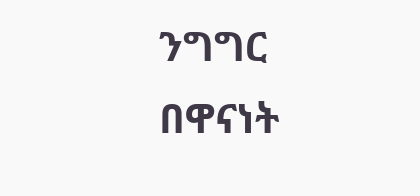ንግግር በዋናነት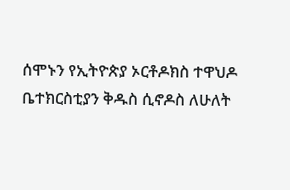ሰሞኑን የኢትዮጵያ ኦርቶዶክስ ተዋህዶ ቤተክርስቲያን ቅዱስ ሲኖዶስ ለሁለት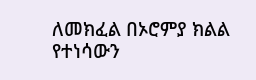ለመክፈል በኦሮምያ ክልል የተነሳውን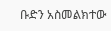ቡድን አስመልክተው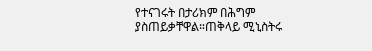የተናገሩት በታሪክም በሕግም ያስጠይቃቸዋል።ጠቅላይ ሚኒስትሩ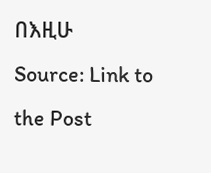በእዚሁ
Source: Link to the Post